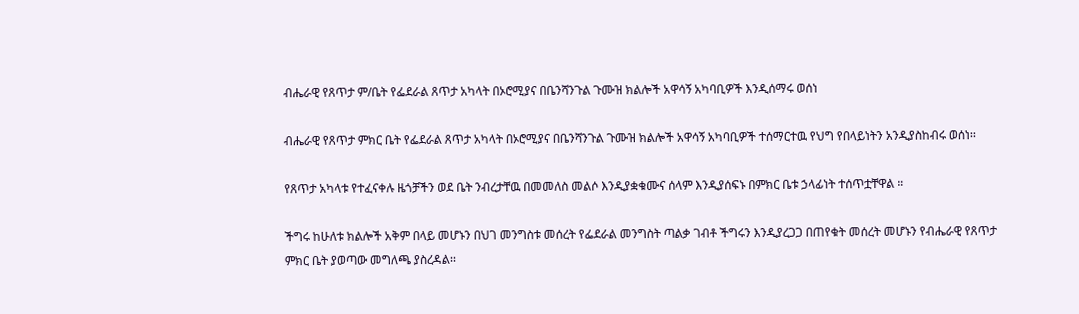ብሔራዊ የጸጥታ ም/ቤት የፌደራል ጸጥታ አካላት በኦሮሚያና በቤንሻንጉል ጉሙዝ ክልሎች አዋሳኝ አካባቢዎች እንዲሰማሩ ወሰነ

ብሔራዊ የጸጥታ ምክር ቤት የፌደራል ጸጥታ አካላት በኦሮሚያና በቤንሻንጉል ጉሙዝ ክልሎች አዋሳኝ አካባቢዎች ተሰማርተዉ የህግ የበላይነትን አንዲያስከብሩ ወሰነ፡፡

የጸጥታ አካላቱ የተፈናቀሉ ዜጎቻችን ወደ ቤት ንብረታቸዉ በመመለስ መልሶ እንዲያቋቁሙና ሰላም እንዲያሰፍኑ በምክር ቤቱ ኃላፊነት ተሰጥቷቸዋል ።

ችግሩ ከሁለቱ ክልሎች አቅም በላይ መሆኑን በህገ መንግስቱ መሰረት የፌደራል መንግስት ጣልቃ ገብቶ ችግሩን እንዲያረጋጋ በጠየቁት መሰረት መሆኑን የብሔራዊ የጸጥታ ምክር ቤት ያወጣው መግለጫ ያስረዳል፡፡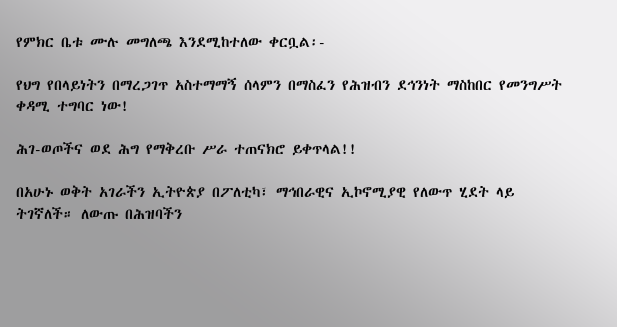የምክር ቤቱ ሙሉ መግለጫ እንደሚከተለው ቀርቧል፡-

የህግ የበላይነትን በማረጋገጥ አስተማማኝ ሰላምን በማስፈን የሕዝብን ደኅንነት ማስከበር የመንግሥት ቀዳሚ ተግባር ነው!

ሕገ-ወጦችና ወደ ሕግ የማቅረቡ ሥራ ተጠናክሮ ይቀጥላል!!

በአሁኑ ወቅት አገራችን ኢትዮጵያ በፖለቲካ፣ ማኅበራዊና ኢኮኖሚያዊ የለውጥ ሂደት ላይ ትገኛለች። ለውጡ በሕዝባችን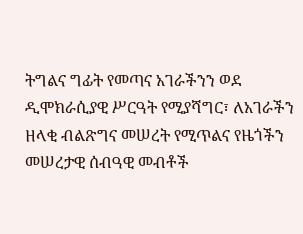ትግልና ግፊት የመጣና አገራችንን ወደ ዲሞክራሲያዊ ሥርዓት የሚያሻግር፣ ለአገራችን ዘላቂ ብልጽግና መሠረት የሚጥልና የዜጎችን መሠረታዊ ሰብዓዊ መብቶች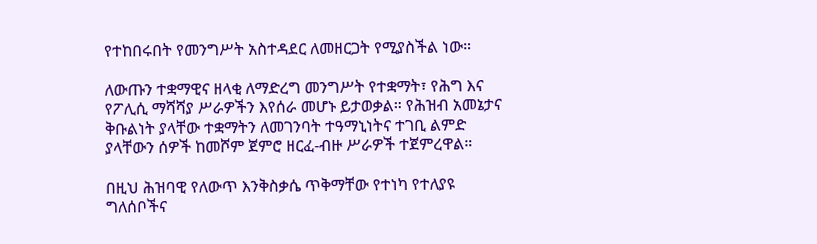የተከበሩበት የመንግሥት አስተዳደር ለመዘርጋት የሚያስችል ነው።

ለውጡን ተቋማዊና ዘላቂ ለማድረግ መንግሥት የተቋማት፣ የሕግ እና የፖሊሲ ማሻሻያ ሥራዎችን እየሰራ መሆኑ ይታወቃል። የሕዝብ አመኔታና ቅቡልነት ያላቸው ተቋማትን ለመገንባት ተዓማኒነትና ተገቢ ልምድ ያላቸውን ሰዎች ከመሾም ጀምሮ ዘርፈ-ብዙ ሥራዎች ተጀምረዋል።

በዚህ ሕዝባዊ የለውጥ እንቅስቃሴ ጥቅማቸው የተነካ የተለያዩ ግለሰቦችና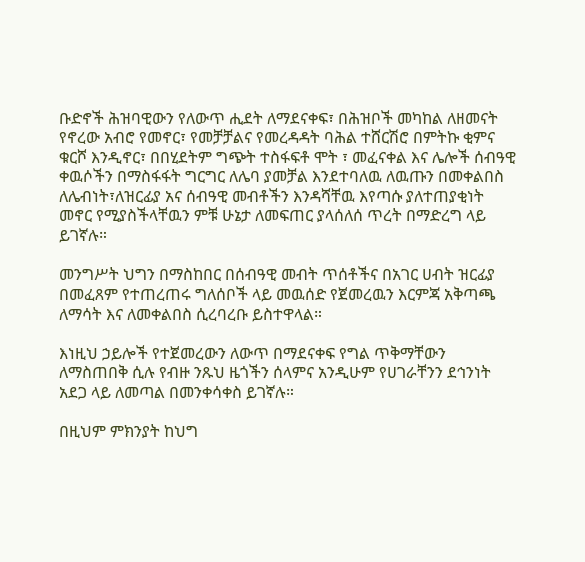ቡድኖች ሕዝባዊውን የለውጥ ሒደት ለማደናቀፍ፣ በሕዝቦች መካከል ለዘመናት የኖረው አብሮ የመኖር፣ የመቻቻልና የመረዳዳት ባሕል ተሸርሽሮ በምትኩ ቂምና ቁርሾ እንዲኖር፣ በበሂደትም ግጭት ተስፋፍቶ ሞት ፣ መፈናቀል እና ሌሎች ሰብዓዊ ቀዉሶችን በማስፋፋት ግርግር ለሌባ ያመቻል እንደተባለዉ ለዉጡን በመቀልበስ ለሌብነት፣ለዝርፊያ አና ሰብዓዊ መብቶችን እንዳሻቸዉ እየጣሱ ያለተጠያቂነት መኖር የሚያስችላቸዉን ምቹ ሁኔታ ለመፍጠር ያላሰለሰ ጥረት በማድረግ ላይ ይገኛሉ።

መንግሥት ህግን በማስከበር በሰብዓዊ መብት ጥሰቶችና በአገር ሀብት ዝርፊያ በመፈጸም የተጠረጠሩ ግለሰቦች ላይ መዉሰድ የጀመረዉን እርምጃ አቅጣጫ ለማሳት እና ለመቀልበስ ሲረባረቡ ይስተዋላል።

እነዚህ ኃይሎች የተጀመረውን ለውጥ በማደናቀፍ የግል ጥቅማቸውን ለማስጠበቅ ሲሉ የብዙ ንጹህ ዜጎችን ሰላምና አንዲሁም የሀገራቸንን ደኅንነት አደጋ ላይ ለመጣል በመንቀሳቀስ ይገኛሉ።

በዚህም ምክንያት ከህግ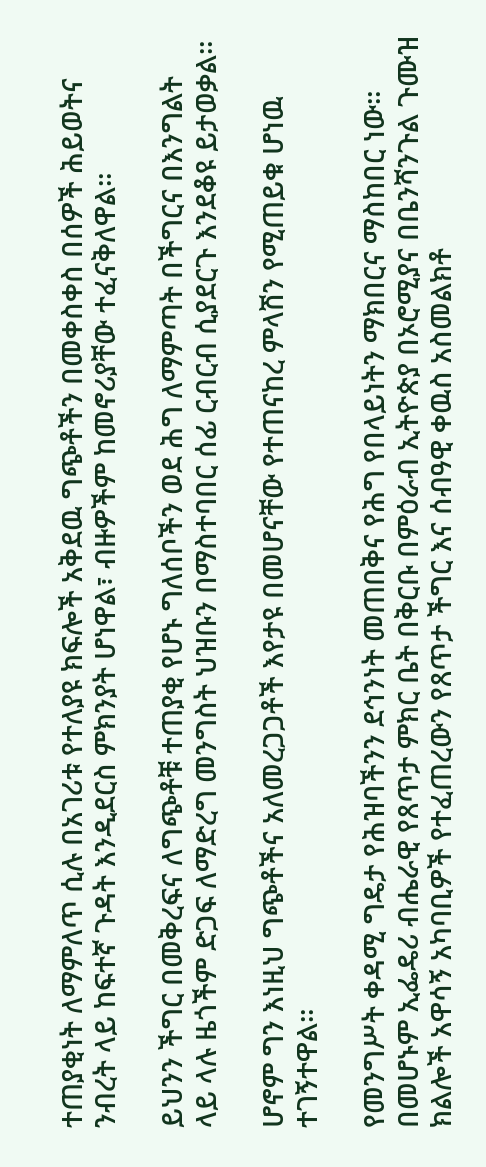ተጠያቂነት ለማምለጥ ሲሉ በአገሪቱ የተለያዩ ክፍሎች አቅደዉ ግጭቶችን በመቀስቀስ በሰዎች ሕይወትና ንብረት ላይ ከፍተኛ ጉዳት እንዲደርስ ምክንያት ሆነዋል፣ ብዙዎችም ከመኖሪያቸው ተፈናቅለዋል።

ይህንን ችግር በመቅረፍና ለግጭቶቹ ተጠያቂ የሆኑ ግለሰቦችን ወደ ሕግ ለማምጣት በችግርና በእንግልት ላይ ላሉ ዜጎችም ድጋፍ ለማድረግ መንግስት ህዝቡን በማስተባበር ሰፊ ርብርብ ሲያደርጉ እንደቆዩ ይታወቃል።

ሆኖም ግን እነዚህ ግጭቶችና አለመረጋጋቶች እየታዩ በመሆናቸው የተጠናከረ ምላሽን የሚጠይቁ ሆነዉ ተገኝተዋል፡፡

የመንግሥት ቀዳሚ ግዴታ የሕዝባችንን ደኅንነት መጠበቅና የሕግ የበላይነትን ማክበርና ማስከበር ነው። በመሆኑም ኢፌዴሪ ብሔራዊ የጸጥታ ምክር ቤት በቅርቡ በምዕራብ ኢትዮጵያ በኦሮሚያና በቤንሻንጉል ጉሙዝ ክልሎች አዋሳኝ አካባቢዎች የተፈጠረውን የጸጥታ ችግር እና ሰብዓዊ ቀዉስ አስመልክቶ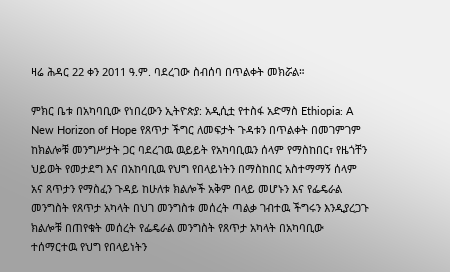ዛሬ ሕዳር 22 ቀን 2011 ዓ.ም. ባደረገው ስብሰባ በጥልቀት መክሯል።

ምክር ቤቱ በአካባቢው የነበረውን ኢትዮጵያ: አዲሲቷ የተስፋ አድማስ Ethiopia: A New Horizon of Hope የጸጥታ ችግር ለመፍታት ጉዳቱን በጥልቀት በመገምገም ከክልሎቹ መንግሥታት ጋር ባደረገዉ ዉይይት የአካባቢዉን ሰላም የማስከበር፣ የዜጎቸን ህይወት የመታደግ እና በአከባቢዉ የህግ የበላይነትን በማስከበር አስተማማኝ ሰላም አና ጸጥታን የማስፈን ጉዳይ ከሁለቱ ክልሎች አቅም በላይ መሆኑን እና የፌዴራል መንግስት የጸጥታ አካላት በህገ መንግስቱ መሰረት ጣልቃ ገብተዉ ችግሩን እንዲያረጋጉ ክልሎቹ በጠየቁት መሰረት የፌዴራል መንግስት የጸጥታ አካላት በአካባቢው ተሰማርተዉ የህግ የበላይነትን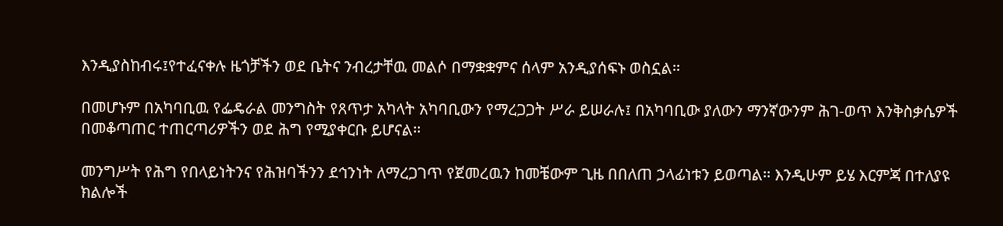እንዲያስከብሩ፤የተፈናቀሉ ዜጎቻችን ወደ ቤትና ንብረታቸዉ መልሶ በማቋቋምና ሰላም አንዲያሰፍኑ ወስኗል።

በመሆኑም በአካባቢዉ የፌዴራል መንግስት የጸጥታ አካላት አካባቢውን የማረጋጋት ሥራ ይሠራሉ፤ በአካባቢው ያለውን ማንኛውንም ሕገ-ወጥ እንቅስቃሴዎች በመቆጣጠር ተጠርጣሪዎችን ወደ ሕግ የሚያቀርቡ ይሆናል።

መንግሥት የሕግ የበላይነትንና የሕዝባችንን ደኅንነት ለማረጋገጥ የጀመረዉን ከመቼውም ጊዜ በበለጠ ኃላፊነቱን ይወጣል። እንዲሁም ይሄ እርምጃ በተለያዩ ክልሎች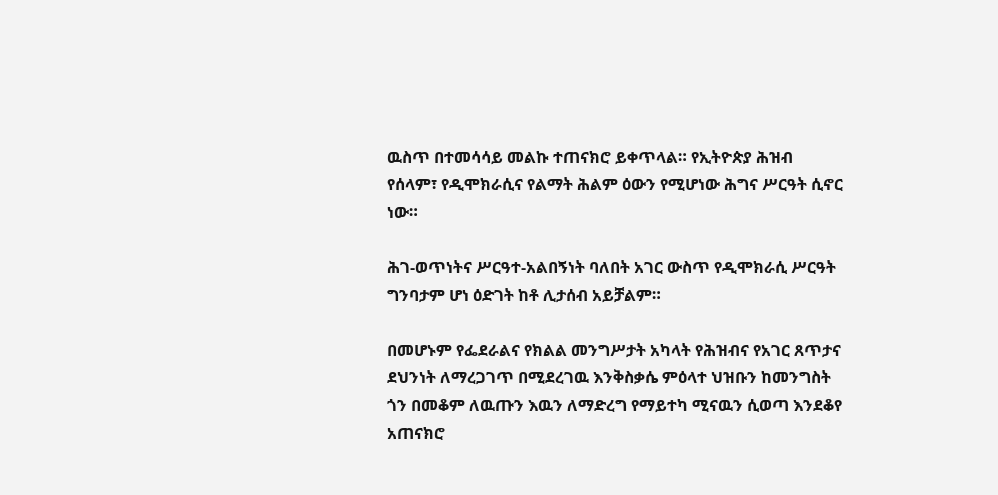ዉስጥ በተመሳሳይ መልኩ ተጠናክሮ ይቀጥላል። የኢትዮጵያ ሕዝብ የሰላም፣ የዲሞክራሲና የልማት ሕልም ዕውን የሚሆነው ሕግና ሥርዓት ሲኖር ነው።

ሕገ-ወጥነትና ሥርዓተ-አልበኝነት ባለበት አገር ውስጥ የዲሞክራሲ ሥርዓት ግንባታም ሆነ ዕድገት ከቶ ሊታሰብ አይቻልም።

በመሆኑም የፌደራልና የክልል መንግሥታት አካላት የሕዝብና የአገር ጸጥታና ደህንነት ለማረጋገጥ በሚደረገዉ እንቅስቃሴ ምዕላተ ህዝቡን ከመንግስት ጎን በመቆም ለዉጡን እዉን ለማድረግ የማይተካ ሚናዉን ሲወጣ እንደቆየ አጠናክሮ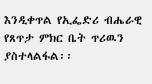እንዲቀጥል የኢፌድሪ ብሔራዊ የጸጥታ ምክር ቤት ጥሪዉን ያስተላልፋል፡፡